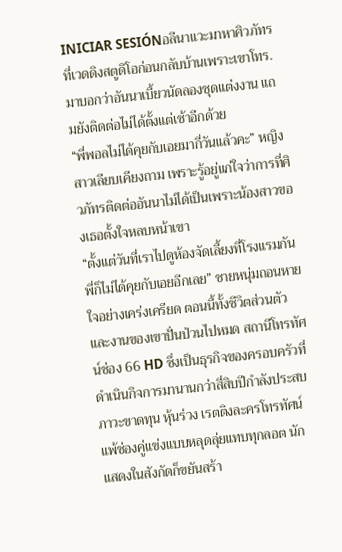INICIAR SESIÓNอลีนาแวะมาหาศิวภัทรที่เวดดิงสตูดิโอก่อนกลับบ้านเพราะเขาโทร. มาบอกว่าอันนาเบี้ยวนัดลองชุดแต่งงาน แถมยังติดต่อไม่ได้ตั้งแต่เช้าอีกด้วย
“พี่พอลไม่ได้คุยกับเอยมากี่วันแล้วคะ” หญิงสาวเลียบเคียงถาม เพราะรู้อยู่แก่ใจว่าการที่ศิวภัทรติดต่ออันนาไม่ได้เป็นเพราะน้องสาวของเธอตั้งใจหลบหน้าเขา
“ตั้งแต่วันที่เราไปดูห้องจัดเลี้ยงที่โรงแรมกัน พี่ก็ไม่ได้คุยกับเอยอีกเลย” ชายหนุ่มถอนหายใจอย่างเคร่งเครียด ตอนนี้ทั้งชีวิตส่วนตัวและงานของเขาปั่นป่วนไปหมด สถานีโทรทัศน์ช่อง 66 HD ซึ่งเป็นธุรกิจของครอบครัวที่ดำเนินกิจการมานานกว่าสี่สิบปีกำลังประสบภาวะขาดทุน หุ้นร่วง เรตติงละครโทรทัศน์แพ้ช่องคู่แข่งแบบหลุดลุ่ยแทบทุกลอต นักแสดงในสังกัดก็ขยันสร้า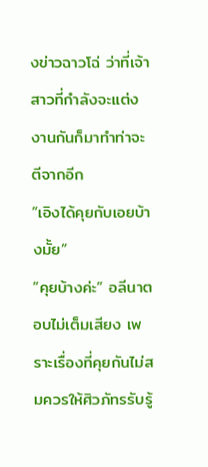งข่าวฉาวโฉ่ ว่าที่เจ้าสาวที่กำลังจะแต่งงานกันก็มาทำท่าจะตีจากอีก
“เอิงได้คุยกับเอยบ้างมั้ย”
“คุยบ้างค่ะ” อลีนาตอบไม่เต็มเสียง เพราะเรื่องที่คุยกันไม่สมควรให้ศิวภัทรรับรู้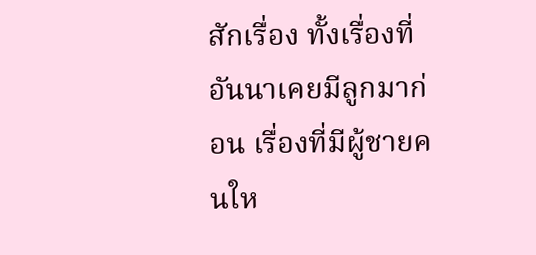สักเรื่อง ทั้งเรื่องที่อันนาเคยมีลูกมาก่อน เรื่องที่มีผู้ชายคนให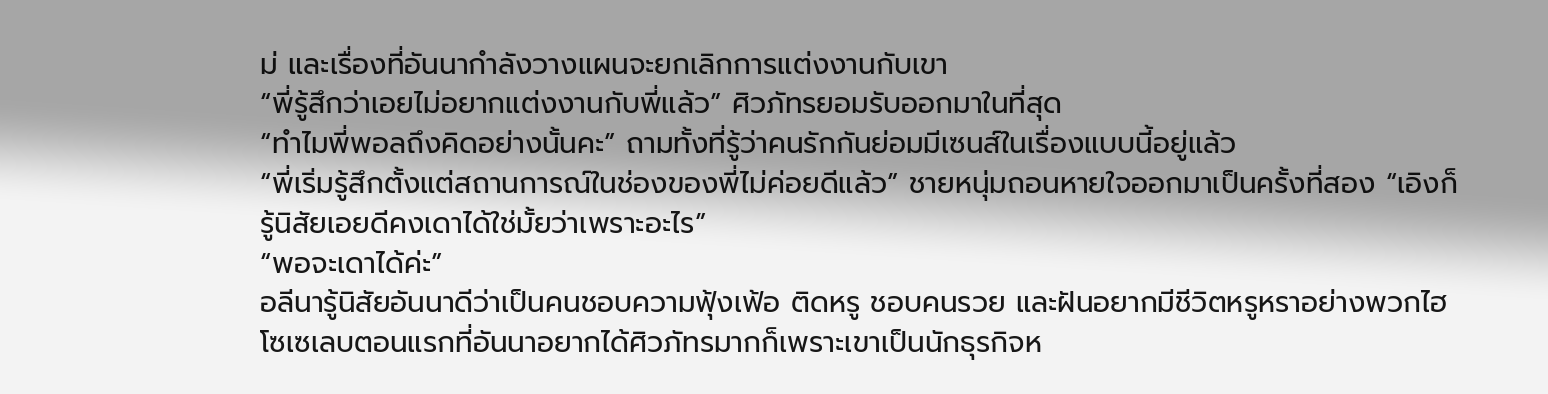ม่ และเรื่องที่อันนากำลังวางแผนจะยกเลิกการแต่งงานกับเขา
“พี่รู้สึกว่าเอยไม่อยากแต่งงานกับพี่แล้ว” ศิวภัทรยอมรับออกมาในที่สุด
“ทำไมพี่พอลถึงคิดอย่างนั้นคะ” ถามทั้งที่รู้ว่าคนรักกันย่อมมีเซนส์ในเรื่องแบบนี้อยู่แล้ว
“พี่เริ่มรู้สึกตั้งแต่สถานการณ์ในช่องของพี่ไม่ค่อยดีแล้ว” ชายหนุ่มถอนหายใจออกมาเป็นครั้งที่สอง “เอิงก็รู้นิสัยเอยดีคงเดาได้ใช่มั้ยว่าเพราะอะไร”
“พอจะเดาได้ค่ะ”
อลีนารู้นิสัยอันนาดีว่าเป็นคนชอบความฟุ้งเฟ้อ ติดหรู ชอบคนรวย และฝันอยากมีชีวิตหรูหราอย่างพวกไฮโซเซเลบตอนแรกที่อันนาอยากได้ศิวภัทรมากก็เพราะเขาเป็นนักธุรกิจห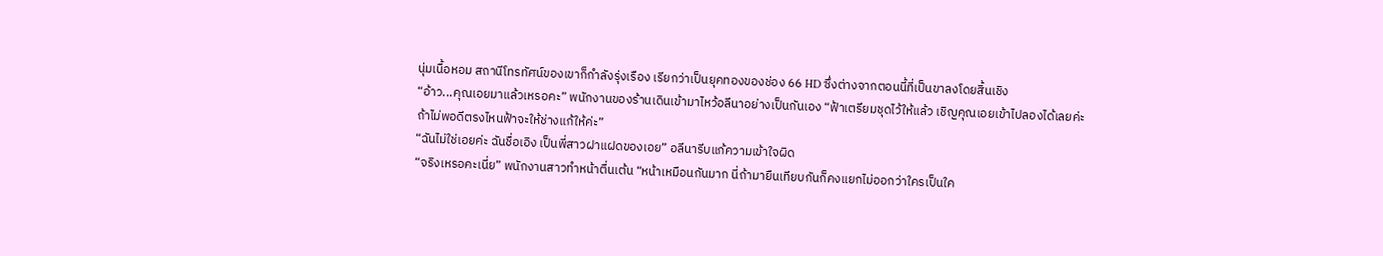นุ่มเนื้อหอม สถานีโทรทัศน์ของเขาก็กำลังรุ่งเรือง เรียกว่าเป็นยุคทองของช่อง 66 HD ซึ่งต่างจากตอนนี้ที่เป็นขาลงโดยสิ้นเชิง
“อ้าว...คุณเอยมาแล้วเหรอคะ” พนักงานของร้านเดินเข้ามาไหว้อลีนาอย่างเป็นกันเอง “ฟ้าเตรียมชุดไว้ให้แล้ว เชิญคุณเอยเข้าไปลองได้เลยค่ะ ถ้าไม่พอดีตรงไหนฟ้าจะให้ช่างแก้ให้ค่ะ”
“ฉันไม่ใช่เอยค่ะ ฉันชื่อเอิง เป็นพี่สาวฝาแฝดของเอย” อลีนารีบแก้ความเข้าใจผิด
“จริงเหรอคะเนี่ย” พนักงานสาวทำหน้าตื่นเต้น “หน้าเหมือนกันมาก นี่ถ้ามายืนเทียบกันก็คงแยกไม่ออกว่าใครเป็นใค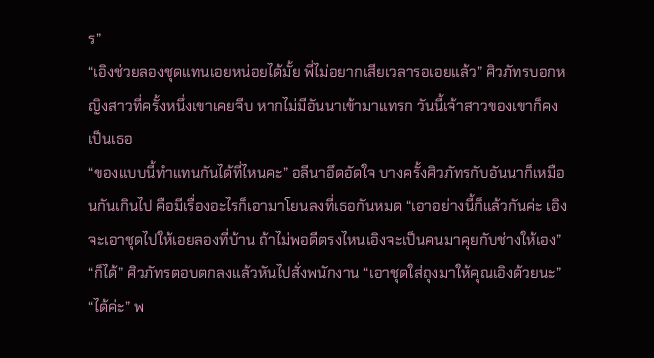ร”
“เอิงช่วยลองชุดแทนเอยหน่อยได้มั้ย พี่ไม่อยากเสียเวลารอเอยแล้ว” ศิวภัทรบอกหญิงสาวที่ครั้งหนึ่งเขาเคยจีบ หากไม่มีอันนาเข้ามาแทรก วันนี้เจ้าสาวของเขาก็คงเป็นเธอ
“ของแบบนี้ทำแทนกันได้ที่ไหนคะ” อลีนาอึดอัดใจ บางครั้งศิวภัทรกับอันนาก็เหมือนกันเกินไป คือมีเรื่องอะไรก็เอามาโยนลงที่เธอกันหมด “เอาอย่างนี้ก็แล้วกันค่ะ เอิงจะเอาชุดไปให้เอยลองที่บ้าน ถ้าไม่พอดีตรงไหนเอิงจะเป็นคนมาคุยกับช่างให้เอง”
“ก็ได้” ศิวภัทรตอบตกลงแล้วหันไปสั่งพนักงาน “เอาชุดใส่ถุงมาให้คุณเอิงด้วยนะ”
“ได้ค่ะ” พ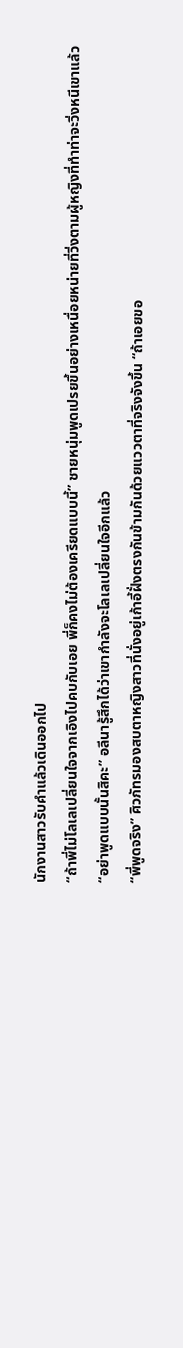นักงานสาวรับคำแล้วเดินออกไป
“ถ้าพี่ไม่โลเลเปลี่ยนใจจากเอิงไปคบกับเอย พี่ก็คงไม่ต้องเครียดแบบนี้” ชายหนุ่มพูดเปรยขึ้นอย่างเหนื่อยหน่ายที่วิ่งตามผู้หญิงที่ทำท่าจะวิ่งหนีเขาแล้ว
“อย่าพูดแบบนั้นสิคะ” อลีนารู้สึกได้ว่าเขากำลังจะโลเลเปลี่ยนใจอีกแล้ว
“พี่พูดจริง” ศิวภัทรมองสบตาหญิงสาวที่นั่งอยู่เก้าอี้ฝั่งตรงกันข้ามกันด้วยแววตาที่จริงจังขึ้น “ถ้าเอยขอ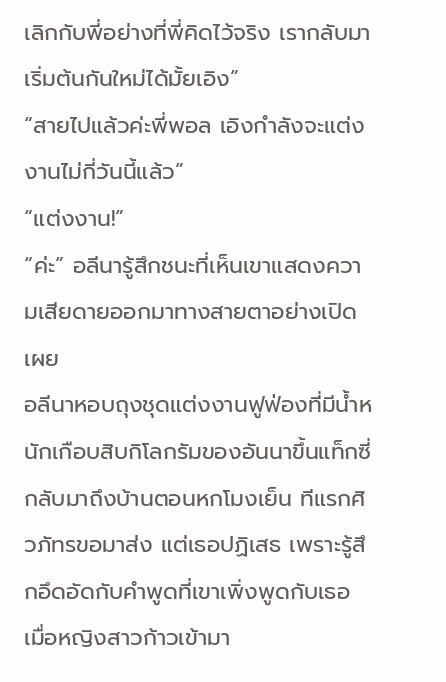เลิกกับพี่อย่างที่พี่คิดไว้จริง เรากลับมาเริ่มต้นกันใหม่ได้มั้ยเอิง”
“สายไปแล้วค่ะพี่พอล เอิงกำลังจะแต่งงานไม่กี่วันนี้แล้ว”
“แต่งงาน!”
“ค่ะ” อลีนารู้สึกชนะที่เห็นเขาแสดงความเสียดายออกมาทางสายตาอย่างเปิดเผย
อลีนาหอบถุงชุดแต่งงานฟูฟ่องที่มีน้ำหนักเกือบสิบกิโลกรัมของอันนาขึ้นแท็กซี่กลับมาถึงบ้านตอนหกโมงเย็น ทีแรกศิวภัทรขอมาส่ง แต่เธอปฏิเสธ เพราะรู้สึกอึดอัดกับคำพูดที่เขาเพิ่งพูดกับเธอ
เมื่อหญิงสาวก้าวเข้ามา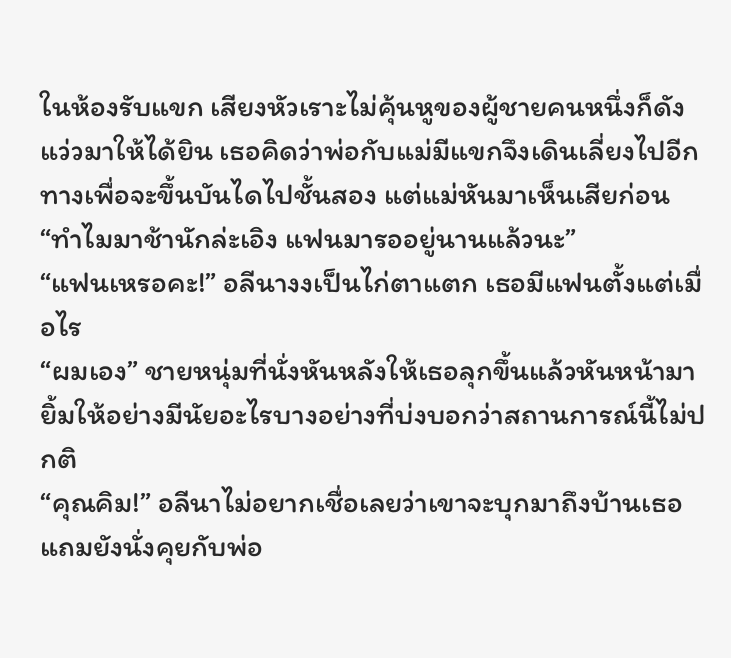ในห้องรับแขก เสียงหัวเราะไม่คุ้นหูของผู้ชายคนหนึ่งก็ดังแว่วมาให้ได้ยิน เธอคิดว่าพ่อกับแม่มีแขกจึงเดินเลี่ยงไปอีกทางเพื่อจะขึ้นบันไดไปชั้นสอง แต่แม่หันมาเห็นเสียก่อน
“ทำไมมาช้านักล่ะเอิง แฟนมารออยู่นานแล้วนะ”
“แฟนเหรอคะ!” อลีนางงเป็นไก่ตาแตก เธอมีแฟนตั้งแต่เมื่อไร
“ผมเอง” ชายหนุ่มที่นั่งหันหลังให้เธอลุกขึ้นแล้วหันหน้ามายิ้มให้อย่างมีนัยอะไรบางอย่างที่บ่งบอกว่าสถานการณ์นี้ไม่ปกติ
“คุณคิม!” อลีนาไม่อยากเชื่อเลยว่าเขาจะบุกมาถึงบ้านเธอ แถมยังนั่งคุยกับพ่อ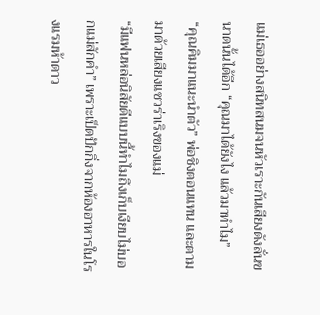แม่เธออย่างสนิทสนมจนหัวเราะกันเสียงดังลั่นขนาดนั้นได้อีก “คุณมาได้ยังไง แล้วมาทำไม”
“คุณคิมมาแนะนำตัว” พ่อชิงตอนแทน และตามมาด้วยเสียงแซวร่าเริงของแม่
“มีแฟนหล่อนิสัยดีแบบนี้ทำไมถึงเก็บเงียบไม่บอกแม่สักคำ” เพราะเป็ดปักกิ่งจากห้องอาหารในโรงแรมห้าดาว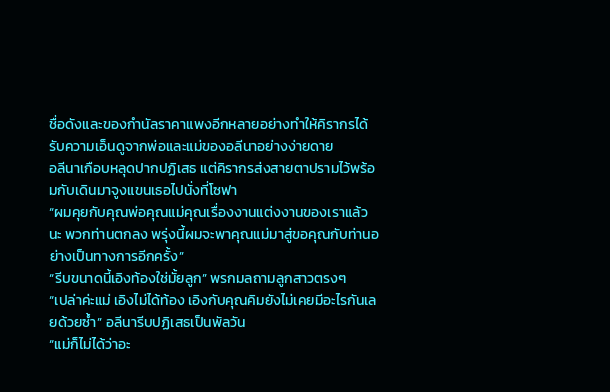ชื่อดังและของกำนัลราคาแพงอีกหลายอย่างทำให้คิรากรได้รับความเอ็นดูจากพ่อและแม่ของอลีนาอย่างง่ายดาย
อลีนาเกือบหลุดปากปฏิเสธ แต่คิรากรส่งสายตาปรามไว้พร้อมกับเดินมาจูงแขนเธอไปนั่งที่โซฟา
“ผมคุยกับคุณพ่อคุณแม่คุณเรื่องงานแต่งงานของเราแล้วนะ พวกท่านตกลง พรุ่งนี้ผมจะพาคุณแม่มาสู่ขอคุณกับท่านอย่างเป็นทางการอีกครั้ง”
“รีบขนาดนี้เอิงท้องใช่มั้ยลูก” พรกมลถามลูกสาวตรงๆ
“เปล่าค่ะแม่ เอิงไม่ได้ท้อง เอิงกับคุณคิมยังไม่เคยมีอะไรกันเลยด้วยซ้ำ” อลีนารีบปฏิเสธเป็นพัลวัน
“แม่ก็ไม่ได้ว่าอะ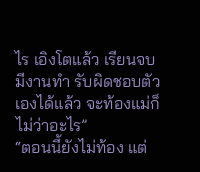ไร เอิงโตแล้ว เรียนจบมีงานทำ รับผิดชอบตัวเองได้แล้ว จะท้องแม่ก็ไม่ว่าอะไร”
“ตอนนี้ยังไม่ท้อง แต่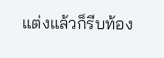แต่งแล้วก็รีบท้อง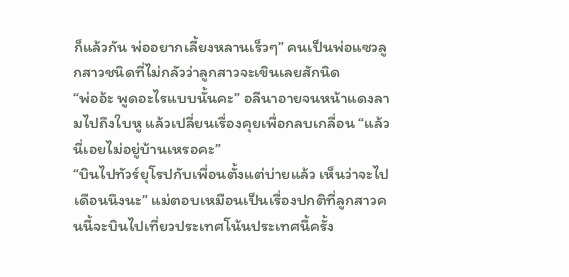ก็แล้วกัน พ่ออยากเลี้ยงหลานเร็วๆ” คนเป็นพ่อแซวลูกสาวชนิดที่ไม่กลัวว่าลูกสาวจะเขินเลยสักนิด
“พ่ออ้ะ พูดอะไรแบบนั้นคะ” อลีนาอายจนหน้าแดงลามไปถึงใบหู แล้วเปลี่ยนเรื่องคุยเพื่อกลบเกลื่อน “แล้วนี่เอยไม่อยู่บ้านเหรอคะ”
“บินไปทัวร์ยุโรปกับเพื่อนตั้งแต่บ่ายแล้ว เห็นว่าจะไปเดือนนึงนะ” แม่ตอบเหมือนเป็นเรื่องปกติที่ลูกสาวคนนี้จะบินไปเที่ยวประเทศโน้นประเทศนี้ครั้ง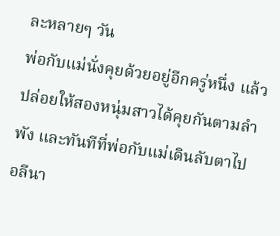ละหลายๆ วัน
พ่อกับแม่นั่งคุยด้วยอยู่อีกครู่หนึ่ง แล้วปล่อยให้สองหนุ่มสาวได้คุยกันตามลำพัง และทันทีที่พ่อกับแม่เดินลับตาไป อลีนา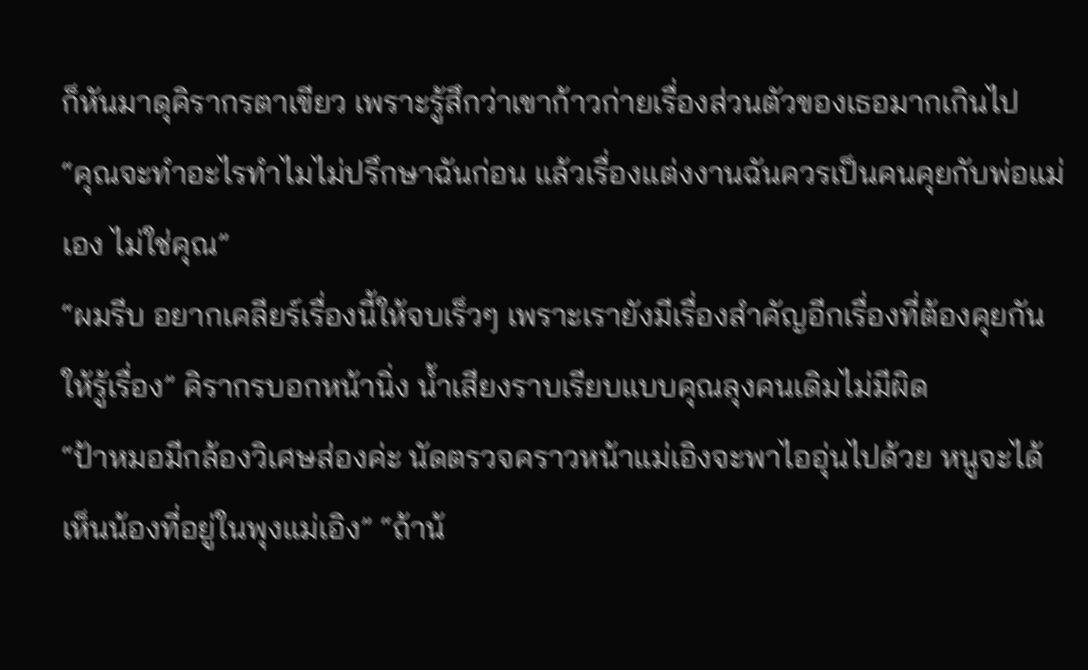ก็หันมาดุคิรากรตาเขียว เพราะรู้สึกว่าเขาก้าวก่ายเรื่องส่วนตัวของเธอมากเกินไป
“คุณจะทำอะไรทำไมไม่ปรึกษาฉันก่อน แล้วเรื่องแต่งงานฉันควรเป็นคนคุยกับพ่อแม่เอง ไม่ใช่คุณ”
“ผมรีบ อยากเคลียร์เรื่องนี้ให้จบเร็วๆ เพราะเรายังมีเรื่องสำคัญอีกเรื่องที่ต้องคุยกันให้รู้เรื่อง” คิรากรบอกหน้านิ่ง น้ำเสียงราบเรียบแบบคุณลุงคนเดิมไม่มีผิด
“ป้าหมอมีกล้องวิเศษส่องค่ะ นัดตรวจคราวหน้าแม่เอิงจะพาไออุ่นไปด้วย หนูจะได้เห็นน้องที่อยู่ในพุงแม่เอิง” “ถ้าน้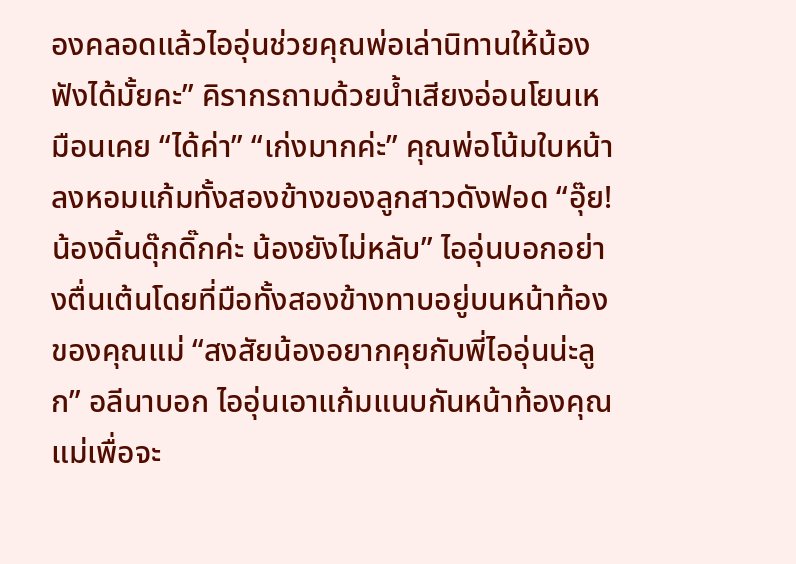องคลอดแล้วไออุ่นช่วยคุณพ่อเล่านิทานให้น้องฟังได้มั้ยคะ” คิรากรถามด้วยน้ำเสียงอ่อนโยนเหมือนเคย “ได้ค่า” “เก่งมากค่ะ” คุณพ่อโน้มใบหน้าลงหอมแก้มทั้งสองข้างของลูกสาวดังฟอด “อุ๊ย! น้องดิ้นดุ๊กดิ๊กค่ะ น้องยังไม่หลับ” ไออุ่นบอกอย่างตื่นเต้นโดยที่มือทั้งสองข้างทาบอยู่บนหน้าท้องของคุณแม่ “สงสัยน้องอยากคุยกับพี่ไออุ่นน่ะลูก” อลีนาบอก ไออุ่นเอาแก้มแนบกันหน้าท้องคุณแม่เพื่อจะ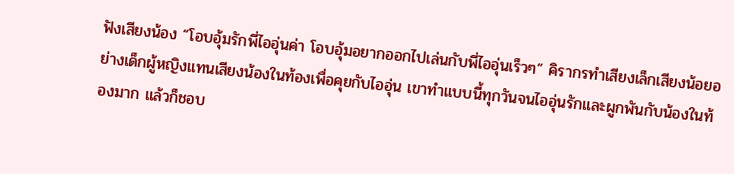ฟังเสียงน้อง “โอบอุ้มรักพี่ไออุ่นค่า โอบอุ้มอยากออกไปเล่นกับพี่ไออุ่นเร็วๆ” คิรากรทำเสียงเล็กเสียงน้อยอย่างเด็กผู้หญิงแทนเสียงน้องในท้องเพื่อคุยกับไออุ่น เขาทำแบบนี้ทุกวันจนไออุ่นรักและผูกพันกับน้องในท้องมาก แล้วก็ชอบ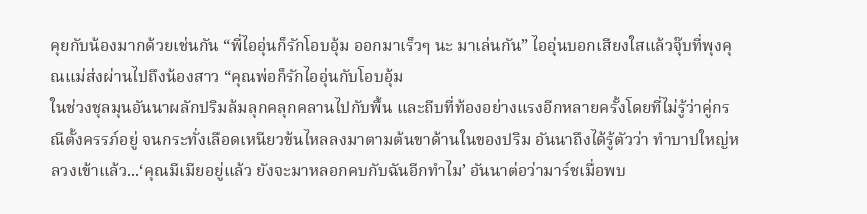คุยกับน้องมากด้วยเช่นกัน “พี่ไออุ่นก็รักโอบอุ้ม ออกมาเร็วๆ นะ มาเล่นกัน” ไออุ่นบอกเสียงใสแล้วจุ๊บที่พุงคุณแม่ส่งผ่านไปถึงน้องสาว “คุณพ่อก็รักไออุ่นกับโอบอุ้ม
ในช่วงชุลมุนอันนาผลักปริมล้มลุกคลุกคลานไปกับพื้น และถีบที่ท้องอย่างแรงอีกหลายครั้งโดยที่ไม่รู้ว่าคู่กรณีตั้งครรภ์อยู่ จนกระทั่งเลือดเหนียวข้นไหลลงมาตามต้นขาด้านในของปริม อันนาถึงได้รู้ตัวว่า ทำบาปใหญ่หลวงเข้าแล้ว...‘คุณมีเมียอยู่แล้ว ยังจะมาหลอกคบกับฉันอีกทำไม’ อันนาต่อว่ามาร์ชเมื่อพบ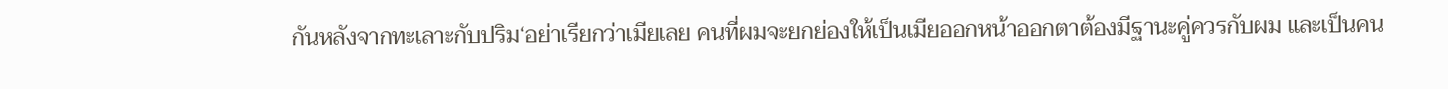กันหลังจากทะเลาะกับปริม‘อย่าเรียกว่าเมียเลย คนที่ผมจะยกย่องให้เป็นเมียออกหน้าออกตาต้องมีฐานะคู่ควรกับผม และเป็นคน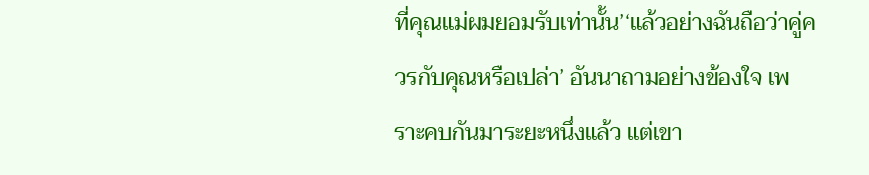ที่คุณแม่ผมยอมรับเท่านั้น’‘แล้วอย่างฉันถือว่าคู่ควรกับคุณหรือเปล่า’ อันนาถามอย่างข้องใจ เพราะคบกันมาระยะหนึ่งแล้ว แต่เขา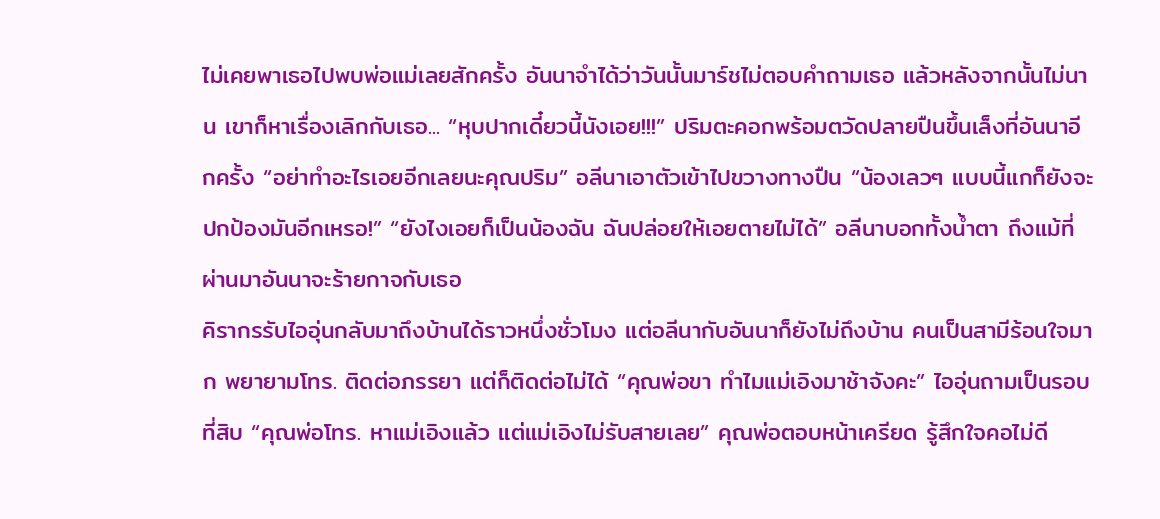ไม่เคยพาเธอไปพบพ่อแม่เลยสักครั้ง อันนาจำได้ว่าวันนั้นมาร์ชไม่ตอบคำถามเธอ แล้วหลังจากนั้นไม่นาน เขาก็หาเรื่องเลิกกับเธอ... “หุบปากเดี๋ยวนี้นังเอย!!!” ปริมตะคอกพร้อมตวัดปลายปืนขึ้นเล็งที่อันนาอีกครั้ง “อย่าทำอะไรเอยอีกเลยนะคุณปริม” อลีนาเอาตัวเข้าไปขวางทางปืน “น้องเลวๆ แบบนี้แกก็ยังจะปกป้องมันอีกเหรอ!” “ยังไงเอยก็เป็นน้องฉัน ฉันปล่อยให้เอยตายไม่ได้” อลีนาบอกทั้งน้ำตา ถึงแม้ที่ผ่านมาอันนาจะร้ายกาจกับเธอ
คิรากรรับไออุ่นกลับมาถึงบ้านได้ราวหนึ่งชั่วโมง แต่อลีนากับอันนาก็ยังไม่ถึงบ้าน คนเป็นสามีร้อนใจมาก พยายามโทร. ติดต่อภรรยา แต่ก็ติดต่อไม่ได้ “คุณพ่อขา ทำไมแม่เอิงมาช้าจังคะ” ไออุ่นถามเป็นรอบที่สิบ “คุณพ่อโทร. หาแม่เอิงแล้ว แต่แม่เอิงไม่รับสายเลย” คุณพ่อตอบหน้าเครียด รู้สึกใจคอไม่ดี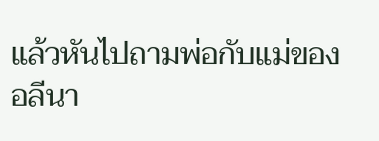แล้วหันไปถามพ่อกับแม่ของอลีนา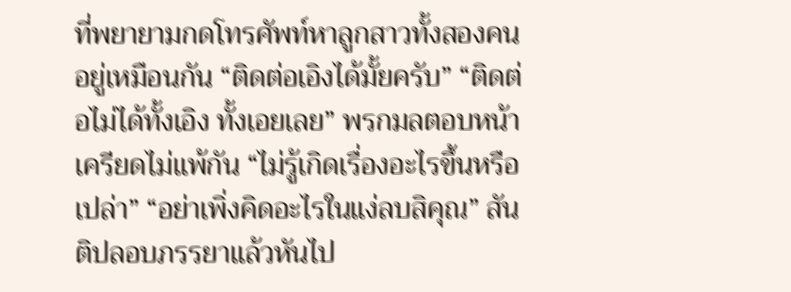ที่พยายามกดโทรศัพท์หาลูกสาวทั้งสองคนอยู่เหมือนกัน “ติดต่อเอิงได้มั้ยครับ” “ติดต่อไม่ได้ทั้งเอิง ทั้งเอยเลย” พรกมลตอบหน้าเครียดไม่แพ้กัน “ไม่รู้เกิดเรื่องอะไรขึ้นหรือเปล่า” “อย่าเพิ่งคิดอะไรในแง่ลบสิคุณ” สันติปลอบภรรยาแล้วหันไป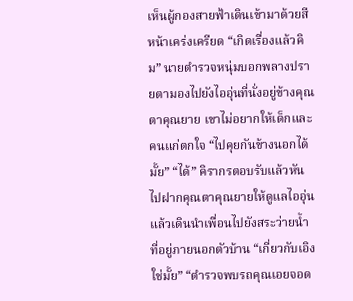เห็นผู้กองสายฟ้าเดินเข้ามาด้วยสีหน้าเคร่งเครียด “เกิดเรื่องแล้วคิม” นายตำรวจหนุ่มบอกพลางปรายตามองไปยังไออุ่นที่นั่งอยู่ข้างคุณตาคุณยาย เขาไม่อยากให้เด็กและคนแก่ตกใจ “ไปคุยกันข้างนอกได้มั้ย” “ได้” คิรากรตอบรับแล้วหันไปฝากคุณตาคุณยายให้ดูแลไออุ่น แล้วเดินนำเพื่อนไปยังสระว่ายน้ำที่อยู่ภายนอกตัวบ้าน “เกี่ยวกับเอิงใช่มั้ย” “ตำรวจพบรถคุณเอยจอด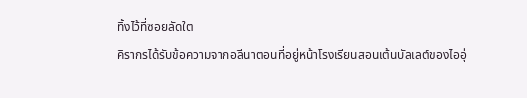ทิ้งไว้ที่ซอยลัดใต
คิรากรได้รับข้อความจากอลีนาตอนที่อยู่หน้าโรงเรียนสอนเต้นบัลเลต์ของไออุ่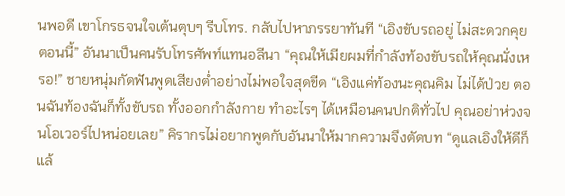นพอดี เขาโกรธจนใจเต้นตุบๆ รีบโทร. กลับไปหาภรรยาทันที “เอิงขับรถอยู่ ไม่สะดวกคุยตอนนี้” อันนาเป็นคนรับโทรศัพท์แทนอลีนา “คุณให้เมียผมที่กำลังท้องขับรถให้คุณนั่งเหรอ!” ชายหนุ่มกัดฟันพูดเสียงต่ำอย่างไม่พอใจสุดขีด “เอิงแค่ท้องนะคุณคิม ไม่ได้ป่วย ตอนฉันท้องฉันก็ทั้งขับรถ ทั้งออกกำลังกาย ทำอะไรๆ ได้เหมือนคนปกติทั่วไป คุณอย่าห่วงจนโอเวอร์ไปหน่อยเลย” คิรากรไม่อยากพูดกับอันนาให้มากความจึงตัดบท “ดูแลเอิงให้ดีก็แล้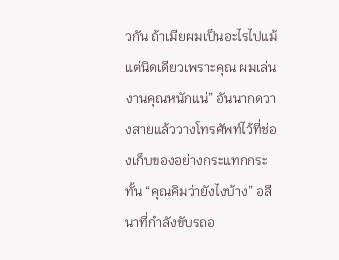วกัน ถ้าเมียผมเป็นอะไรไปแม้แต่นิดเดียวเพราะคุณ ผมเล่นงานคุณหนักแน่” อันนากดวางสายแล้ววางโทรศัพท์ไว้ที่ช่องเก็บของอย่างกระแทกกระทั้น “คุณคิมว่ายังไงบ้าง” อลีนาที่กำลังขับรถอ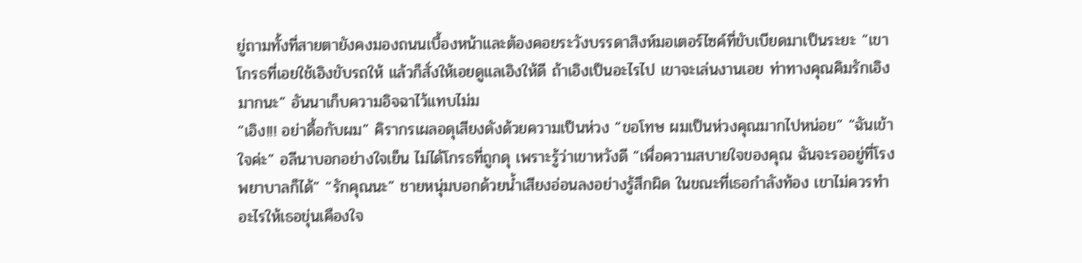ยู่ถามทั้งที่สายตายังคงมองถนนเบื้องหน้าและต้องคอยระวังบรรดาสิงห์มอเตอร์ไซค์ที่ขับเบียดมาเป็นระยะ “เขาโกรธที่เอยใช้เอิงขับรถให้ แล้วก็สั่งให้เอยดูแลเอิงให้ดี ถ้าเอิงเป็นอะไรไป เขาจะเล่นงานเอย ท่าทางคุณคิมรักเอิงมากนะ” อันนาเก็บความอิจฉาไว้แทบไม่ม
“เอิง!!! อย่าดื้อกับผม” คิรากรเผลอดุเสียงดังด้วยความเป็นห่วง “ขอโทษ ผมเป็นห่วงคุณมากไปหน่อย” “ฉันเข้าใจค่ะ” อลีนาบอกอย่างใจเย็น ไม่ได้โกรธที่ถูกดุ เพราะรู้ว่าเขาหวังดี “เพื่อความสบายใจของคุณ ฉันจะรออยู่ที่โรงพยาบาลก็ได้” “รักคุณนะ” ชายหนุ่มบอกด้วยน้ำเสียงอ่อนลงอย่างรู้สึกผิด ในขณะที่เธอกำลังท้อง เขาไม่ควรทำอะไรให้เธอขุ่นเคืองใจ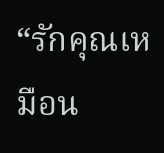“รักคุณเหมือน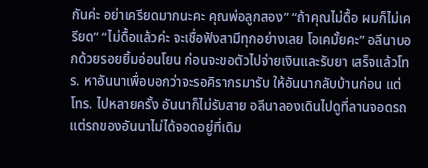กันค่ะ อย่าเครียดมากนะคะ คุณพ่อลูกสอง” “ถ้าคุณไม่ดื้อ ผมก็ไม่เครียด” “ไม่ดื้อแล้วค่ะ จะเชื่อฟังสามีทุกอย่างเลย โอเคมั้ยคะ” อลีนาบอกด้วยรอยยิ้มอ่อนโยน ก่อนจะขอตัวไปจ่ายเงินและรับยา เสร็จแล้วโทร. หาอันนาเพื่อบอกว่าจะรอคิรากรมารับ ให้อันนากลับบ้านก่อน แต่โทร. ไปหลายครั้ง อันนาก็ไม่รับสาย อลีนาลองเดินไปดูที่ลานจอดรถ แต่รถของอันนาไม่ได้จอดอยู่ที่เดิม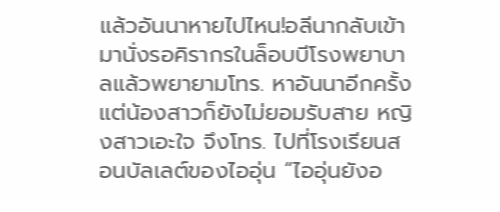แล้วอันนาหายไปไหน!อลีนากลับเข้ามานั่งรอคิรากรในล็อบบีโรงพยาบาลแล้วพยายามโทร. หาอันนาอีกครั้ง แต่น้องสาวก็ยังไม่ยอมรับสาย หญิงสาวเอะใจ จึงโทร. ไปที่โรงเรียนสอนบัลเลต์ของไออุ่น “ไออุ่นยังอ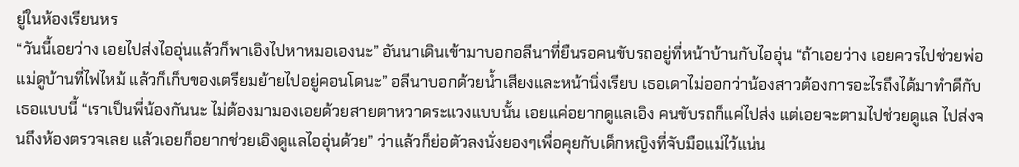ยู่ในห้องเรียนหร
“วันนี้เอยว่าง เอยไปส่งไออุ่นแล้วก็พาเอิงไปหาหมอเองนะ” อันนาเดินเข้ามาบอกอลีนาที่ยืนรอคนขับรถอยู่ที่หน้าบ้านกับไออุ่น “ถ้าเอยว่าง เอยควรไปช่วยพ่อแม่ดูบ้านที่ไฟไหม้ แล้วก็เก็บของเตรียมย้ายไปอยู่คอนโดนะ” อลีนาบอกด้วยน้ำเสียงและหน้านิ่งเรียบ เธอเดาไม่ออกว่าน้องสาวต้องการอะไรถึงได้มาทำดีกับเธอแบบนี้ “เราเป็นพี่น้องกันนะ ไม่ต้องมามองเอยด้วยสายตาหวาดระแวงแบบนั้น เอยแค่อยากดูแลเอิง คนขับรถก็แค่ไปส่ง แต่เอยจะตามไปช่วยดูแล ไปส่งจนถึงห้องตรวจเลย แล้วเอยก็อยากช่วยเอิงดูแลไออุ่นด้วย” ว่าแล้วก็ย่อตัวลงนั่งยองๆเพื่อคุยกับเด็กหญิงที่จับมือแม่ไว้แน่น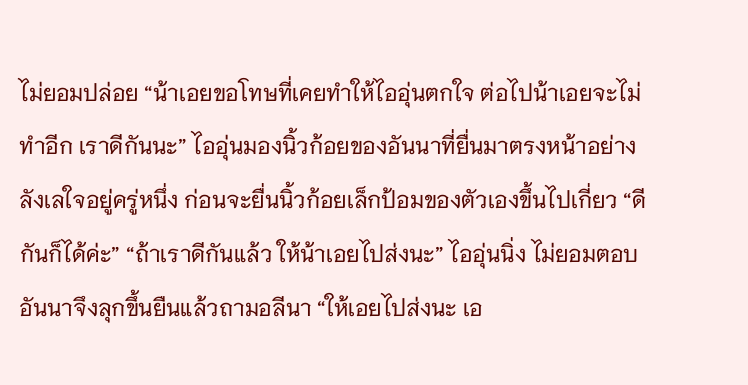ไม่ยอมปล่อย “น้าเอยขอโทษที่เคยทำให้ไออุ่นตกใจ ต่อไปน้าเอยจะไม่ทำอีก เราดีกันนะ” ไออุ่นมองนิ้วก้อยของอันนาที่ยื่นมาตรงหน้าอย่างลังเลใจอยู่ครู่หนึ่ง ก่อนจะยื่นนิ้วก้อยเล็กป้อมของตัวเองขึ้นไปเกี่ยว “ดีกันก็ได้ค่ะ” “ถ้าเราดีกันแล้ว ให้น้าเอยไปส่งนะ” ไออุ่นนิ่ง ไม่ยอมตอบ อันนาจึงลุกขึ้นยืนแล้วถามอลีนา “ให้เอยไปส่งนะ เอ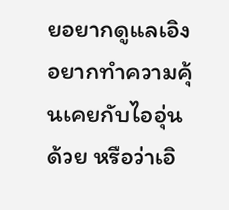ยอยากดูแลเอิง อยากทำความคุ้นเคยกับไออุ่นด้วย หรือว่าเอิ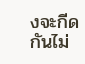งจะกีดกันไม่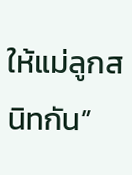ให้แม่ลูกสนิทกัน”